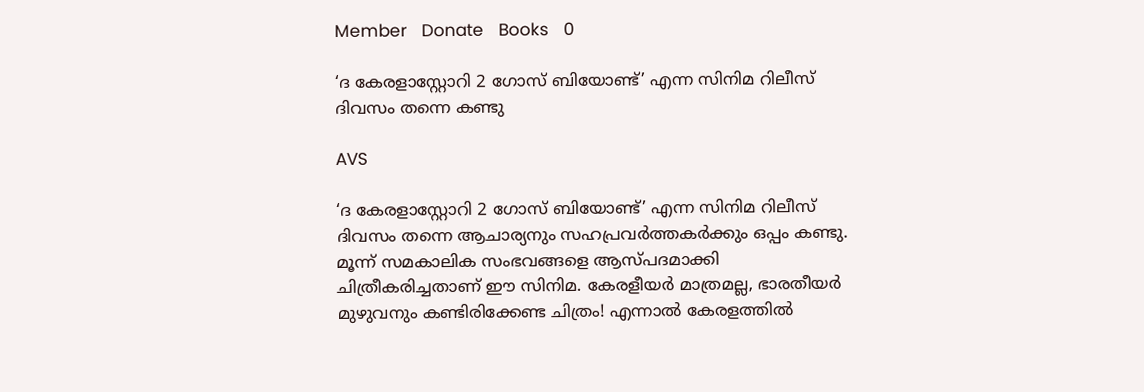Member   Donate   Books   0

‘ദ കേരളാസ്റ്റോറി 2 ഗോസ് ബിയോണ്ട്’ എന്ന സിനിമ റിലീസ് ദിവസം തന്നെ കണ്ടു

AVS

‘ദ കേരളാസ്റ്റോറി 2 ഗോസ് ബിയോണ്ട്’ എന്ന സിനിമ റിലീസ് ദിവസം തന്നെ ആചാര്യനും സഹപ്രവർത്തകർക്കും ഒപ്പം കണ്ടു. മൂന്ന് സമകാലിക സംഭവങ്ങളെ ആസ്പദമാക്കി ചിത്രീകരിച്ചതാണ് ഈ സിനിമ. കേരളീയർ മാത്രമല്ല, ഭാരതീയർ മുഴുവനും കണ്ടിരിക്കേണ്ട ചിത്രം! എന്നാൽ കേരളത്തിൽ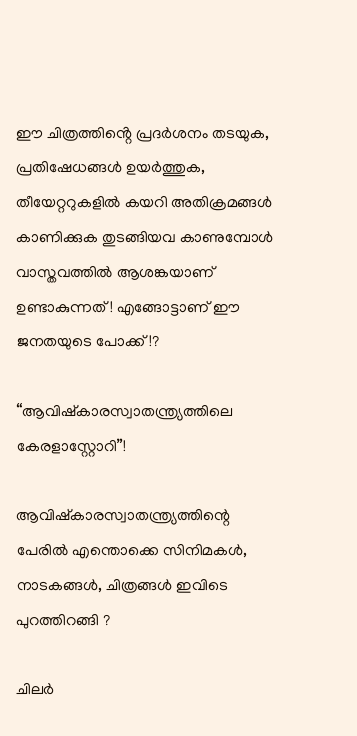ഈ ചിത്രത്തിൻ്റെ പ്രദർശനം തടയുക, പ്രതിഷേധങ്ങൾ ഉയർത്തുക, തീയേറ്ററുകളിൽ കയറി അതിക്രമങ്ങൾ കാണിക്കുക തുടങ്ങിയവ കാണുമ്പോൾ വാസ്തവത്തിൽ ആശങ്കയാണ് ഉണ്ടാകുന്നത്! എങ്ങോട്ടാണ് ഈ ജനതയുടെ പോക്ക്!?

“ആവിഷ്കാരസ്വാതന്ത്ര്യത്തിലെ കേരളാസ്റ്റോറി”!

ആവിഷ്കാരസ്വാതന്ത്ര്യത്തിന്റെ പേരിൽ എന്തൊക്കെ സിനിമകൾ, നാടകങ്ങൾ, ചിത്രങ്ങൾ ഇവിടെ പുറത്തിറങ്ങി ?

ചിലർ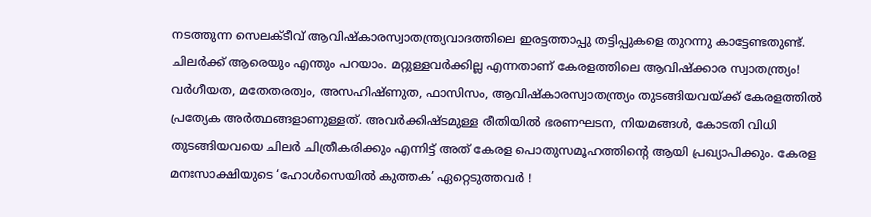നടത്തുന്ന സെലക്ടീവ് ആവിഷ്കാരസ്വാതന്ത്ര്യവാദത്തിലെ ഇരട്ടത്താപ്പു തട്ടിപ്പുകളെ തുറന്നു കാട്ടേണ്ടതുണ്ട്.
ചിലർക്ക് ആരെയും എന്തും പറയാം. മറ്റുള്ളവർക്കില്ല എന്നതാണ് കേരളത്തിലെ ആവിഷ്ക്കാര സ്വാതന്ത്ര്യം! വർഗീയത, മതേതരത്വം, അസഹിഷ്‌ണുത, ഫാസിസം, ആവിഷ്കാരസ്വാതന്ത്ര്യം തുടങ്ങിയവയ്ക്ക് കേരളത്തിൽ പ്രത്യേക അർത്ഥങ്ങളാണുള്ളത്. അവർക്കിഷ്ടമുള്ള രീതിയിൽ ഭരണഘടന, നിയമങ്ങൾ, കോടതി വിധി തുടങ്ങിയവയെ ചിലർ ചിത്രീകരിക്കും എന്നിട്ട് അത് കേരള പൊതുസമൂഹത്തിൻ്റെ ആയി പ്രഖ്യാപിക്കും. കേരള മനഃസാക്ഷിയുടെ ‘ഹോൾസെയിൽ കുത്തക’ ഏറ്റെടുത്തവർ !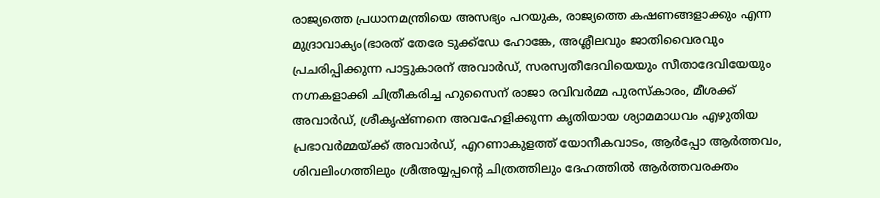രാജ്യത്തെ പ്രധാനമന്ത്രിയെ അസഭ്യം പറയുക, രാജ്യത്തെ കഷണങ്ങളാക്കും എന്ന മുദ്രാവാക്യം(ഭാരത് തേരേ ടുക്ക്ഡേ ഹോങ്കേ, അശ്ലീലവും ജാതിവൈരവും പ്രചരിപ്പിക്കുന്ന പാട്ടുകാരന് അവാർഡ്, സരസ്വതീദേവിയെയും സീതാദേവിയേയും നഗ്നകളാക്കി ചിത്രീകരിച്ച ഹുസൈന് രാജാ രവിവർമ്മ പുരസ്കാരം, മീശക്ക് അവാർഡ്, ശ്രീകൃഷ്ണനെ അവഹേളിക്കുന്ന കൃതിയായ ശ്യാമമാധവം എഴുതിയ പ്രഭാവർമ്മയ്ക്ക് അവാർഡ്, എറണാകുളത്ത് യോനീകവാടം, ആർപ്പോ ആർത്തവം, ശിവലിംഗത്തിലും ശ്രീഅയ്യപ്പൻ്റെ ചിത്രത്തിലും ദേഹത്തിൽ ആർത്തവരക്തം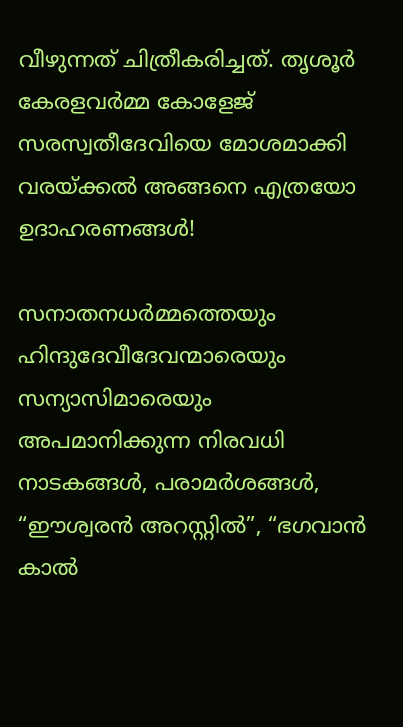വീഴുന്നത് ചിത്രീകരിച്ചത്. തൃശൂർ കേരളവർമ്മ കോളേജ് സരസ്വതീദേവിയെ മോശമാക്കി വരയ്ക്കൽ അങ്ങനെ എത്രയോ ഉദാഹരണങ്ങൾ!

സനാതനധർമ്മത്തെയും ഹിന്ദുദേവീദേവന്മാരെയും സന്യാസിമാരെയും അപമാനിക്കുന്ന നിരവധി നാടകങ്ങൾ, പരാമർശങ്ങൾ, “ഈശ്വരൻ അറസ്റ്റിൽ”, “ഭഗവാൻ കാൽ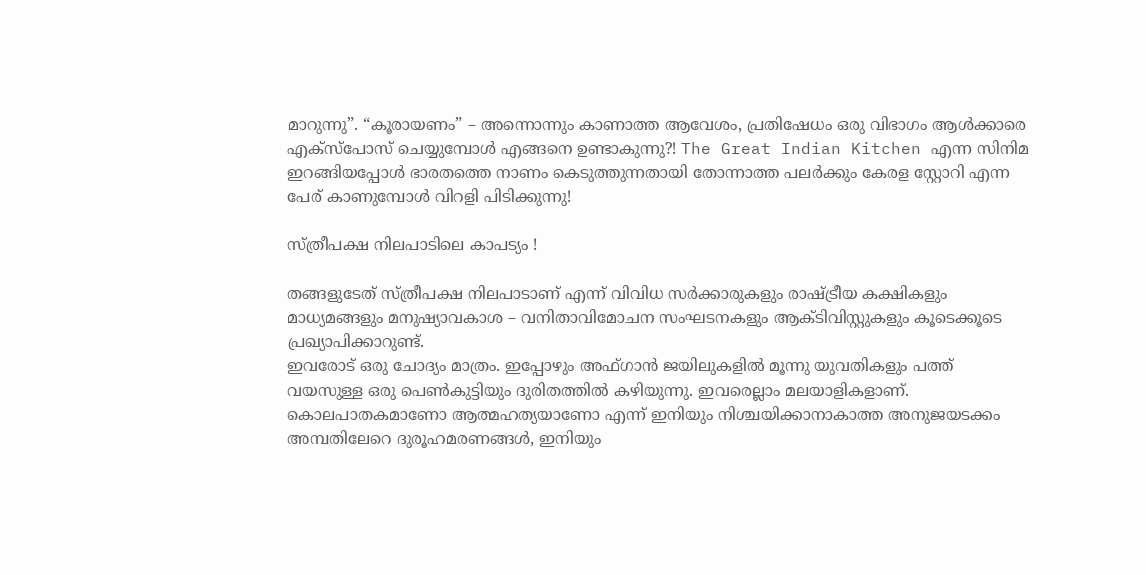മാറുന്നു”. “കൂരായണം” – അന്നൊന്നും കാണാത്ത ആവേശം, പ്രതിഷേധം ഒരു വിഭാഗം ആൾക്കാരെ എക്സ്പോസ് ചെയ്യുമ്പോൾ എങ്ങനെ ഉണ്ടാകുന്നു?! The Great Indian Kitchen എന്ന സിനിമ ഇറങ്ങിയപ്പോൾ ഭാരതത്തെ നാണം കെടുത്തുന്നതായി തോന്നാത്ത പലർക്കും കേരള സ്റ്റോറി എന്ന പേര് കാണുമ്പോൾ വിറളി പിടിക്കുന്നു!

സ്ത്രീപക്ഷ നിലപാടിലെ കാപട്യം !

തങ്ങളുടേത് സ്ത്രീപക്ഷ നിലപാടാണ് എന്ന് വിവിധ സർക്കാരുകളും രാഷ്ട്രീയ കക്ഷികളും മാധ്യമങ്ങളും മനുഷ്യാവകാശ – വനിതാവിമോചന സംഘടനകളും ആക്ടിവിസ്റ്റുകളും കൂടെക്കൂടെ പ്രഖ്യാപിക്കാറുണ്ട്.
ഇവരോട് ഒരു ചോദ്യം മാത്രം. ഇപ്പോഴും അഫ്ഗാൻ ജയിലുകളിൽ മൂന്നു യുവതികളും പത്ത് വയസുള്ള ഒരു പെൺകുട്ടിയും ദുരിതത്തിൽ കഴിയുന്നു. ഇവരെല്ലാം മലയാളികളാണ്. കൊലപാതകമാണോ ആത്മഹത്യയാണോ എന്ന് ഇനിയും നിശ്ചയിക്കാനാകാത്ത അനുജയടക്കം അമ്പതിലേറെ ദുരൂഹമരണങ്ങൾ, ഇനിയും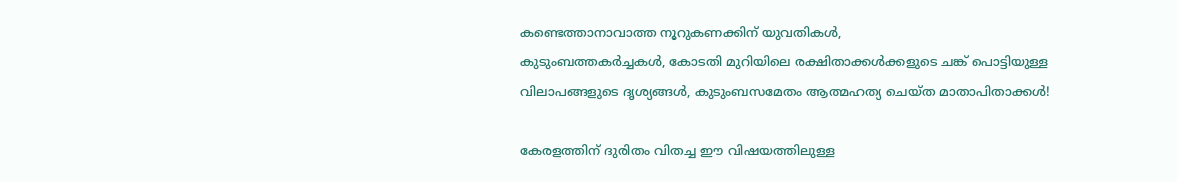കണ്ടെത്താനാവാത്ത നൂറുകണക്കിന് യുവതികൾ,
കുടുംബത്തകർച്ചകൾ, കോടതി മുറിയിലെ രക്ഷിതാക്കൾക്കളുടെ ചങ്ക് പൊട്ടിയുള്ള വിലാപങ്ങളുടെ ദൃശ്യങ്ങൾ, കുടുംബസമേതം ആത്മഹത്യ ചെയ്ത മാതാപിതാക്കൾ!

കേരളത്തിന് ദുരിതം വിതച്ച ഈ വിഷയത്തിലുള്ള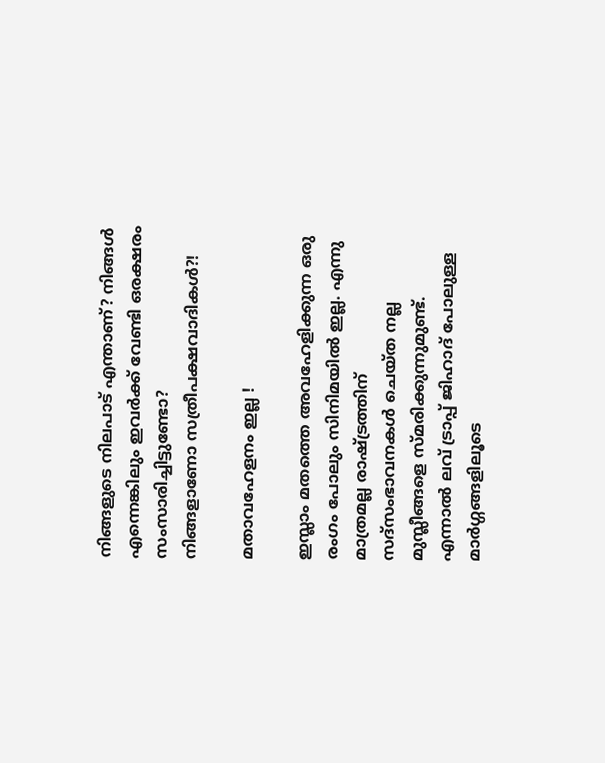നിങ്ങളുടെ നിലപാട് എന്താണ്? നിങ്ങൾ എന്നെങ്കിലും ഇവർക്ക് വേണ്ടി ഒരക്ഷരം സംസാരിച്ചിട്ടുണ്ടോ?
നിങ്ങളാണോ സത്രീപക്ഷവാദികൾ?!

മതാവഹേളനം ഇല്ല !

ഇസ്ലാം മതത്തെ അവഹേളിക്കുന്ന ഒരു രംഗം പോലും സിനിമയിൽ ഇല്ല. എന്നു മാത്രമല്ല രാഷ്ട്രത്തിന് സദ്സംഭാവനകൾ ചെയ്ത നല്ല മുസ്ലീങ്ങളെ സ്മരിക്കുന്നുമുണ്ട്. എന്നാൽ ലവ് ട്രാപ്പ് ജിഹാദ് പോലുള്ള മാർഗ്ഗങ്ങളിലൂടെ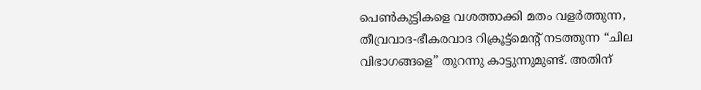പെൺകുട്ടികളെ വശത്താക്കി മതം വളർത്തുന്ന, തീവ്രവാദ-ഭീകരവാദ റിക്രൂട്ട്മെൻ്റ് നടത്തുന്ന “ചില വിഭാഗങ്ങളെ” തുറന്നു കാട്ടുന്നുമുണ്ട്. അതിന്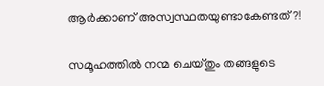ആർക്കാണ് അസ്വസ്ഥതയുണ്ടാകേണ്ടത്?!

സമൂഹത്തിൽ നന്മ ചെയ്തും തങ്ങളുടെ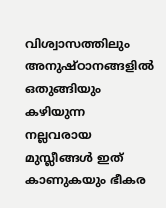വിശ്വാസത്തിലും അനുഷ്ഠാനങ്ങളിൽ ഒതുങ്ങിയും കഴിയുന്ന നല്ലവരായ മുസ്ലീങ്ങൾ ഇത് കാണുകയും ഭീകര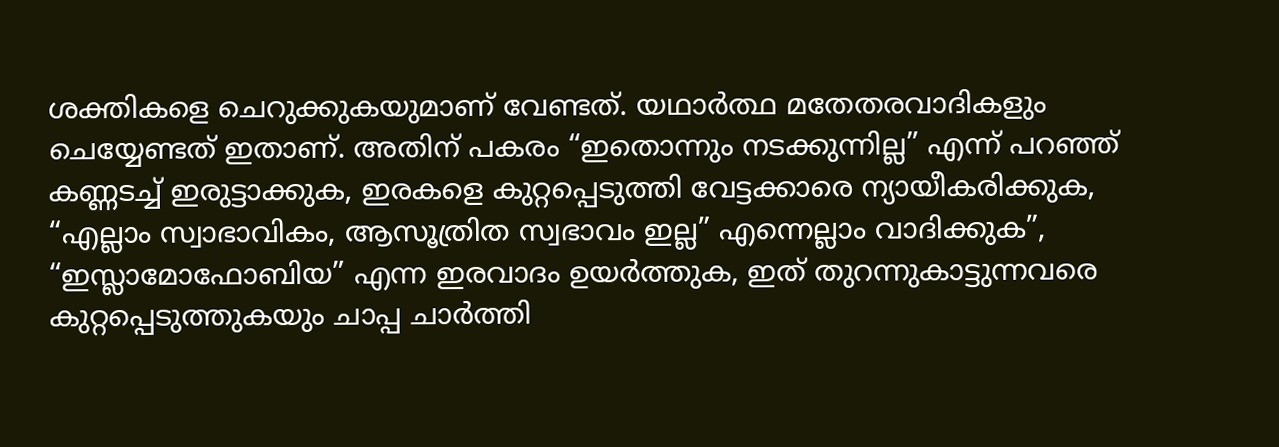ശക്തികളെ ചെറുക്കുകയുമാണ് വേണ്ടത്. യഥാർത്ഥ മതേതരവാദികളും ചെയ്യേണ്ടത് ഇതാണ്. അതിന് പകരം “ഇതൊന്നും നടക്കുന്നില്ല” എന്ന് പറഞ്ഞ് കണ്ണടച്ച് ഇരുട്ടാക്കുക, ഇരകളെ കുറ്റപ്പെടുത്തി വേട്ടക്കാരെ ന്യായീകരിക്കുക, “എല്ലാം സ്വാഭാവികം, ആസൂത്രിത സ്വഭാവം ഇല്ല” എന്നെല്ലാം വാദിക്കുക”, “ഇസ്ലാമോഫോബിയ” എന്ന ഇരവാദം ഉയർത്തുക, ഇത്‌ തുറന്നുകാട്ടുന്നവരെ കുറ്റപ്പെടുത്തുകയും ചാപ്പ ചാർത്തി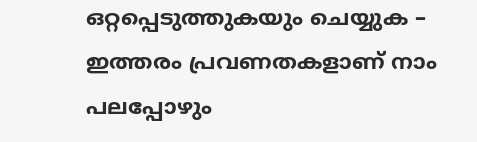ഒറ്റപ്പെടുത്തുകയും ചെയ്യുക – ഇത്തരം പ്രവണതകളാണ് നാം പലപ്പോഴും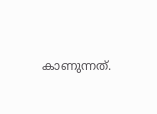കാണുന്നത്.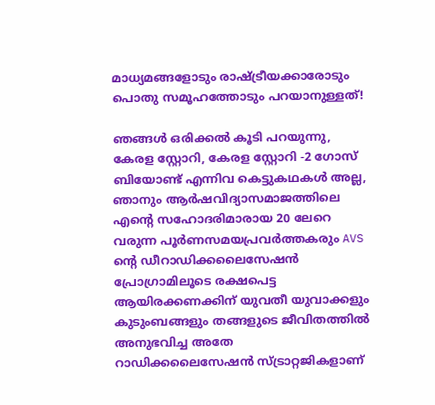മാധ്യമങ്ങളോടും രാഷ്ട്രീയക്കാരോടും പൊതു സമൂഹത്തോടും പറയാനുള്ളത്!

ഞങ്ങൾ ഒരിക്കൽ കൂടി പറയുന്നു, കേരള സ്റ്റോറി, കേരള സ്റ്റോറി -2 ഗോസ് ബിയോണ്ട് എന്നിവ കെട്ടുകഥകൾ അല്ല, ഞാനും ആർഷവിദ്യാസമാജത്തിലെ എന്റെ സഹോദരിമാരായ 20 ലേറെ വരുന്ന പൂർണസമയപ്രവർത്തകരും AVS ൻ്റെ ഡീറാഡിക്കലൈസേഷൻ പ്രോഗ്രാമിലൂടെ രക്ഷപെട്ട ആയിരക്കണക്കിന് യുവതീ യുവാക്കളും കുടുംബങ്ങളും തങ്ങളുടെ ജീവിതത്തിൽ അനുഭവിച്ച അതേ റാഡിക്കലൈസേഷൻ സ്ട്രാറ്റജികളാണ്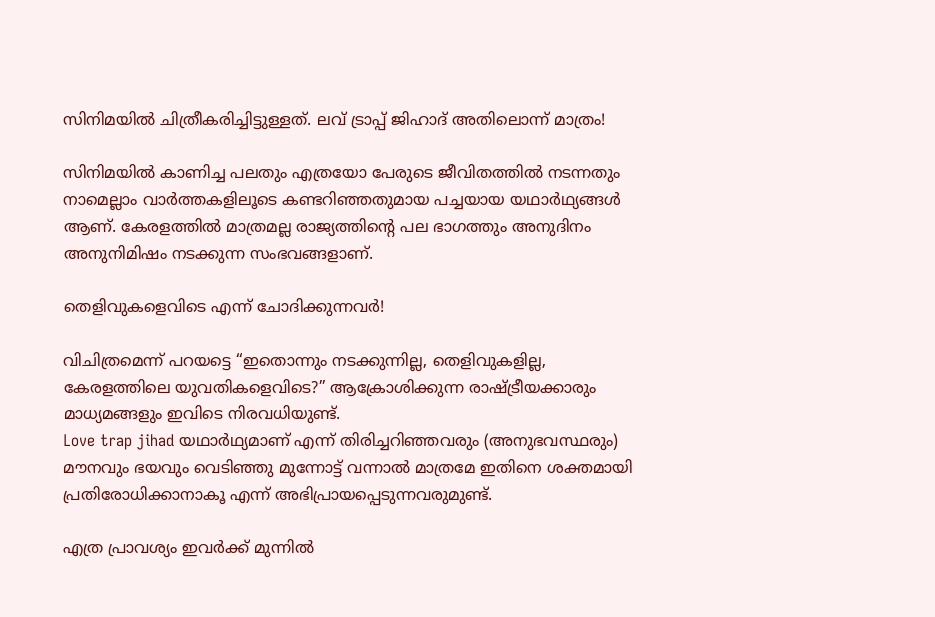സിനിമയിൽ ചിത്രീകരിച്ചിട്ടുള്ളത്. ലവ് ട്രാപ്പ് ജിഹാദ് അതിലൊന്ന് മാത്രം!

സിനിമയിൽ കാണിച്ച പലതും എത്രയോ പേരുടെ ജീവിതത്തിൽ നടന്നതും നാമെല്ലാം വാർത്തകളിലൂടെ കണ്ടറിഞ്ഞതുമായ പച്ചയായ യഥാർഥ്യങ്ങൾ ആണ്. കേരളത്തിൽ മാത്രമല്ല രാജ്യത്തിൻ്റെ പല ഭാഗത്തും അനുദിനം അനുനിമിഷം നടക്കുന്ന സംഭവങ്ങളാണ്.

തെളിവുകളെവിടെ എന്ന് ചോദിക്കുന്നവർ!

വിചിത്രമെന്ന് പറയട്ടെ “ഇതൊന്നും നടക്കുന്നില്ല, തെളിവുകളില്ല, കേരളത്തിലെ യുവതികളെവിടെ?” ആക്രോശിക്കുന്ന രാഷ്ട്രീയക്കാരും മാധ്യമങ്ങളും ഇവിടെ നിരവധിയുണ്ട്.
Love trap jihad യഥാർഥ്യമാണ് എന്ന് തിരിച്ചറിഞ്ഞവരും (അനുഭവസ്ഥരും) മൗനവും ഭയവും വെടിഞ്ഞു മുന്നോട്ട് വന്നാൽ മാത്രമേ ഇതിനെ ശക്തമായി പ്രതിരോധിക്കാനാകൂ എന്ന് അഭിപ്രായപ്പെടുന്നവരുമുണ്ട്.

എത്ര പ്രാവശ്യം ഇവർക്ക് മുന്നിൽ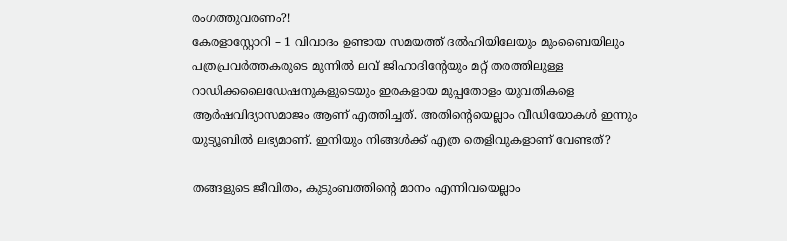രംഗത്തുവരണം?!
കേരളാസ്റ്റോറി – 1 വിവാദം ഉണ്ടായ സമയത്ത് ദൽഹിയിലേയും മുംബൈയിലും പത്രപ്രവർത്തകരുടെ മുന്നിൽ ലവ് ജിഹാദിൻ്റേയും മറ്റ് തരത്തിലുള്ള റാഡിക്കലൈഡേഷനുകളുടെയും ഇരകളായ മുപ്പതോളം യുവതികളെ ആർഷവിദ്യാസമാജം ആണ് എത്തിച്ചത്. അതിൻ്റെയെല്ലാം വീഡിയോകൾ ഇന്നും യുട്യൂബിൽ ലഭ്യമാണ്. ഇനിയും നിങ്ങൾക്ക് എത്ര തെളിവുകളാണ് വേണ്ടത്?

തങ്ങളുടെ ജീവിതം, കുടുംബത്തിൻ്റെ മാനം എന്നിവയെല്ലാം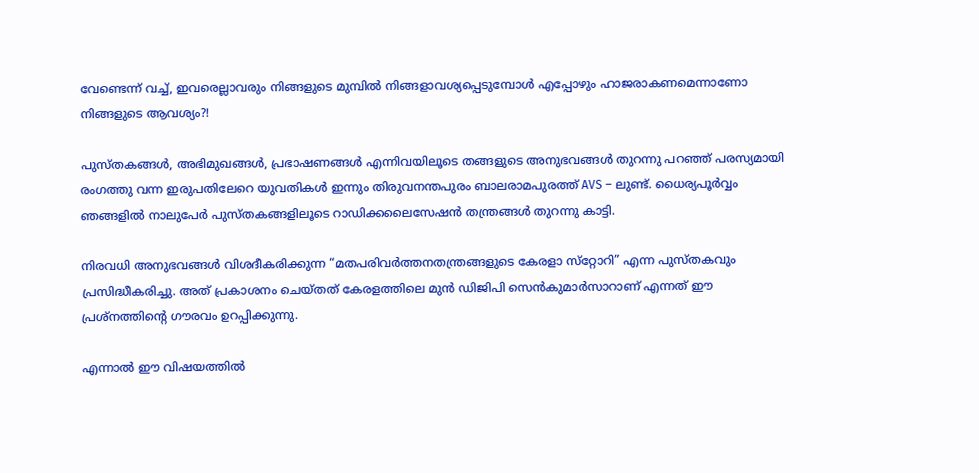വേണ്ടെന്ന് വച്ച്, ഇവരെല്ലാവരും നിങ്ങളുടെ മുമ്പിൽ നിങ്ങളാവശ്യപ്പെടുമ്പോൾ എപ്പോഴും ഹാജരാകണമെന്നാണോ നിങ്ങളുടെ ആവശ്യം?!

പുസ്തകങ്ങൾ, അഭിമുഖങ്ങൾ, പ്രഭാഷണങ്ങൾ എന്നിവയിലൂടെ തങ്ങളുടെ അനുഭവങ്ങൾ തുറന്നു പറഞ്ഞ് പരസ്യമായി രംഗത്തു വന്ന ഇരുപതിലേറെ യുവതികൾ ഇന്നും തിരുവനന്തപുരം ബാലരാമപുരത്ത് AVS – ലുണ്ട്. ധൈര്യപൂർവ്വം ഞങ്ങളിൽ നാലുപേർ പുസ്തകങ്ങളിലൂടെ റാഡിക്കലൈസേഷൻ തന്ത്രങ്ങൾ തുറന്നു കാട്ടി.

നിരവധി അനുഭവങ്ങൾ വിശദീകരിക്കുന്ന “മതപരിവർത്തനതന്ത്രങ്ങളുടെ കേരളാ സ്‌റ്റോറി” എന്ന പുസ്തകവും പ്രസിദ്ധീകരിച്ചു. അത് പ്രകാശനം ചെയ്തത് കേരളത്തിലെ മുൻ ഡിജിപി സെൻകുമാർസാറാണ് എന്നത് ഈ പ്രശ്നത്തിൻ്റെ ഗൗരവം ഉറപ്പിക്കുന്നു.

എന്നാൽ ഈ വിഷയത്തിൽ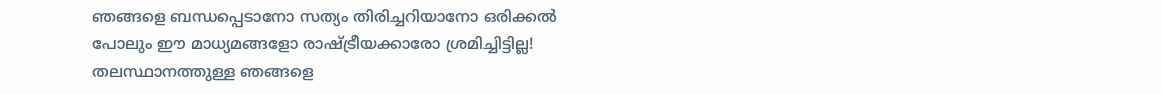ഞങ്ങളെ ബന്ധപ്പെടാനോ സത്യം തിരിച്ചറിയാനോ ഒരിക്കൽ പോലും ഈ മാധ്യമങ്ങളോ രാഷ്ട്രീയക്കാരോ ശ്രമിച്ചിട്ടില്ല! തലസ്ഥാനത്തുള്ള ഞങ്ങളെ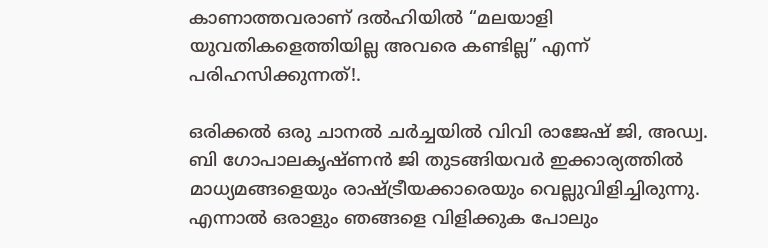കാണാത്തവരാണ് ദൽഹിയിൽ “മലയാളി യുവതികളെത്തിയില്ല അവരെ കണ്ടില്ല” എന്ന് പരിഹസിക്കുന്നത്!.

ഒരിക്കൽ ഒരു ചാനൽ ചർച്ചയിൽ വിവി രാജേഷ് ജി, അഡ്വ. ബി ഗോപാലകൃഷ്ണൻ ജി തുടങ്ങിയവർ ഇക്കാര്യത്തിൽ മാധ്യമങ്ങളെയും രാഷ്ട്രീയക്കാരെയും വെല്ലുവിളിച്ചിരുന്നു. എന്നാൽ ഒരാളും ഞങ്ങളെ വിളിക്കുക പോലും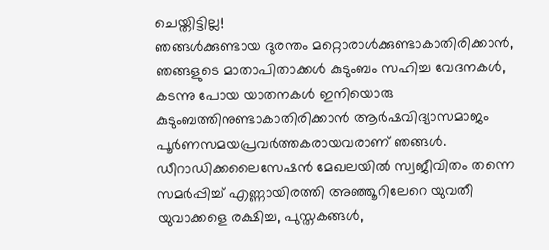ചെയ്തിട്ടില്ല!
ഞങ്ങൾക്കുണ്ടായ ദുരന്തം മറ്റൊരാൾക്കുണ്ടാകാതിരിക്കാൻ, ഞങ്ങളുടെ മാതാപിതാക്കൾ കുടുംബം സഹിച്ച വേദനകൾ, കടന്നു പോയ യാതനകൾ ഇനിയൊരു കുടുംബത്തിനുണ്ടാകാതിരിക്കാൻ ആർഷവിദ്യാസമാജം പൂർണസമയപ്രവർത്തകരായവരാണ് ഞങ്ങൾ. ഡീറാഡിക്കലൈസേഷൻ മേഖലയിൽ സ്വജീവിതം തന്നെ സമർപ്പിച്ച് എണ്ണായിരത്തി അഞ്ഞൂറിലേറെ യുവതീ യുവാക്കളെ രക്ഷിച്ച, പുസ്തകങ്ങൾ,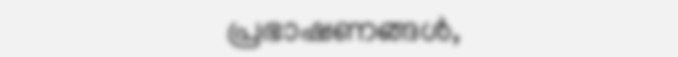പ്രഭാഷണങ്ങൾ,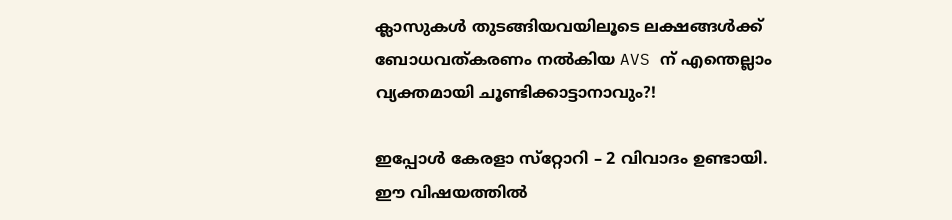ക്ലാസുകൾ തുടങ്ങിയവയിലൂടെ ലക്ഷങ്ങൾക്ക് ബോധവത്കരണം നൽകിയ AVS ന് എന്തെല്ലാം വ്യക്തമായി ചൂണ്ടിക്കാട്ടാനാവും?!

ഇപ്പോൾ കേരളാ സ്‌റ്റോറി – 2 വിവാദം ഉണ്ടായി. ഈ വിഷയത്തിൽ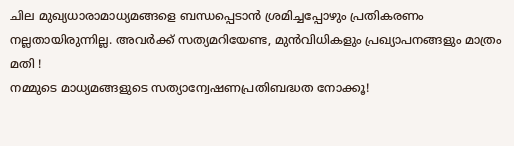ചില മുഖ്യധാരാമാധ്യമങ്ങളെ ബന്ധപ്പെടാൻ ശ്രമിച്ചപ്പോഴും പ്രതികരണം നല്ലതായിരുന്നില്ല. അവർക്ക് സത്യമറിയേണ്ട, മുൻവിധികളും പ്രഖ്യാപനങ്ങളും മാത്രം മതി !
നമ്മുടെ മാധ്യമങ്ങളുടെ സത്യാന്വേഷണപ്രതിബദ്ധത നോക്കൂ!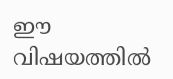ഈ വിഷയത്തിൽ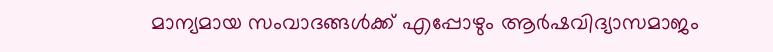മാന്യമായ സംവാദങ്ങൾക്ക് എപ്പോഴും ആർഷവിദ്യാസമാജം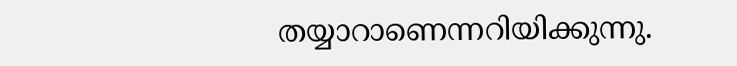തയ്യാറാണെന്നറിയിക്കുന്നു.